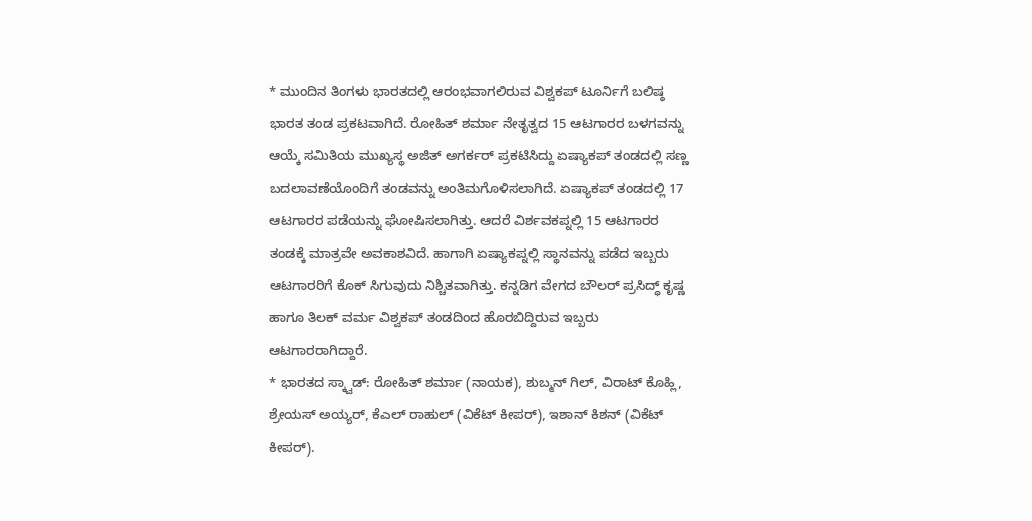* ಮುಂದಿನ ತಿಂಗಳು ಭಾರತದಲ್ಲಿ ಆರಂಭವಾಗಲಿರುವ ವಿಶ್ವಕಪ್ ಟೂರ್ನಿಗೆ ಬಲಿಷ್ಠ ಭಾರತ ತಂಡ ಪ್ರಕಟವಾಗಿದೆ. ರೋಹಿತ್ ಶರ್ಮಾ ನೇತೃತ್ವದ 15 ಆಟಗಾರರ ಬಳಗವನ್ನು ಆಯ್ಕೆ ಸಮಿತಿಯ ಮುಖ್ಯಸ್ಥ ಅಜಿತ್ ಅಗರ್ಕರ್ ಪ್ರಕಟಿಸಿದ್ದು ಏಷ್ಯಾಕಪ್ ತಂಡದಲ್ಲಿ ಸಣ್ಣ ಬದಲಾವಣೆಯೊಂದಿಗೆ ತಂಡವನ್ನು ಅಂತಿಮಗೊಳಿಸಲಾಗಿದೆ. ಏಷ್ಯಾಕಪ್ ತಂಡದಲ್ಲಿ 17 ಆಟಗಾರರ ಪಡೆಯನ್ನು ಘೋಷಿಸಲಾಗಿತ್ತು. ಆದರೆ ವಿರ್ಶವಕಪ್ನಲ್ಲಿ 15 ಆಟಗಾರರ ತಂಡಕ್ಕೆ ಮಾತ್ರವೇ ಅವಕಾಶವಿದೆ. ಹಾಗಾಗಿ ಏಷ್ಯಾಕಪ್ನಲ್ಲಿ ಸ್ಥಾನವನ್ನು ಪಡೆದ ಇಬ್ಬರು ಆಟಗಾರರಿಗೆ ಕೊಕ್ ಸಿಗುವುದು ನಿಶ್ಚಿತವಾಗಿತ್ತು. ಕನ್ನಡಿಗ ವೇಗದ ಬೌಲರ್ ಪ್ರಸಿದ್ಧ್ ಕೃಷ್ಣ ಹಾಗೂ ತಿಲಕ್ ವರ್ಮ ವಿಶ್ವಕಪ್ ತಂಡದಿಂದ ಹೊರಬಿದ್ದಿರುವ ಇಬ್ಬರು ಆಟಗಾರರಾಗಿದ್ದಾರೆ.
* ಭಾರತದ ಸ್ಕ್ವಾಡ್: ರೋಹಿತ್ ಶರ್ಮಾ (ನಾಯಕ), ಶುಬ್ಮನ್ ಗಿಲ್, ವಿರಾಟ್ ಕೊಹ್ಲಿ, ಶ್ರೇಯಸ್ ಅಯ್ಯರ್, ಕೆಎಲ್ ರಾಹುಲ್ (ವಿಕೆಟ್ ಕೀಪರ್), ಇಶಾನ್ ಕಿಶನ್ (ವಿಕೆಟ್ ಕೀಪರ್).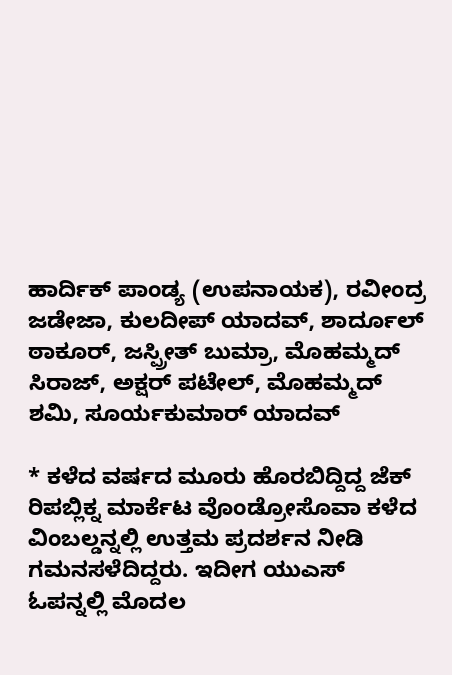ಹಾರ್ದಿಕ್ ಪಾಂಡ್ಯ (ಉಪನಾಯಕ), ರವೀಂದ್ರ ಜಡೇಜಾ, ಕುಲದೀಪ್ ಯಾದವ್, ಶಾರ್ದೂಲ್ ಠಾಕೂರ್, ಜಸ್ಪ್ರೀತ್ ಬುಮ್ರಾ, ಮೊಹಮ್ಮದ್ ಸಿರಾಜ್, ಅಕ್ಷರ್ ಪಟೇಲ್, ಮೊಹಮ್ಮದ್ ಶಮಿ, ಸೂರ್ಯಕುಮಾರ್ ಯಾದವ್

* ಕಳೆದ ವರ್ಷದ ಮೂರು ಹೊರಬಿದ್ದಿದ್ದ ಜೆಕ್ ರಿಪಬ್ಲಿಕ್ನ ಮಾರ್ಕೆಟ ವೊಂಡ್ರೋಸೊವಾ ಕಳೆದ ವಿಂಬಲ್ಡನ್ನಲ್ಲಿ ಉತ್ತಮ ಪ್ರದರ್ಶನ ನೀಡಿ ಗಮನಸಳೆದಿದ್ದರು. ಇದೀಗ ಯುಎಸ್ ಓಪನ್ನಲ್ಲಿ ಮೊದಲ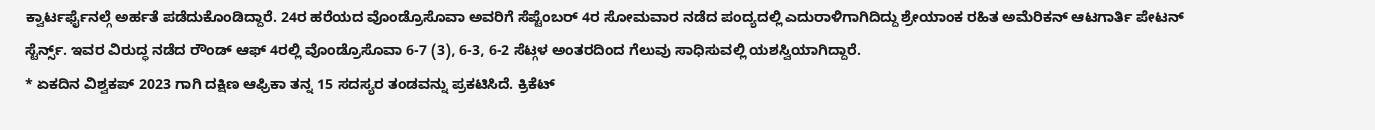ಕ್ವಾರ್ಟರ್ಫೈನಲ್ಗೆ ಅರ್ಹತೆ ಪಡೆದುಕೊಂಡಿದ್ದಾರೆ. 24ರ ಹರೆಯದ ವೊಂಡ್ರೊಸೊವಾ ಅವರಿಗೆ ಸೆಪ್ಟೆಂಬರ್ 4ರ ಸೋಮವಾರ ನಡೆದ ಪಂದ್ಯದಲ್ಲಿ ಎದುರಾಳಿಗಾಗಿದಿದ್ದು ಶ್ರೇಯಾಂಕ ರಹಿತ ಅಮೆರಿಕನ್ ಆಟಗಾರ್ತಿ ಪೇಟನ್ ಸ್ಟೆರ್ನ್ಸ್. ಇವರ ವಿರುದ್ಧ ನಡೆದ ರೌಂಡ್ ಆಫ್ 4ರಲ್ಲಿ ವೊಂಡ್ರೊಸೊವಾ 6-7 (3), 6-3, 6-2 ಸೆಟ್ಗಳ ಅಂತರದಿಂದ ಗೆಲುವು ಸಾಧಿಸುವಲ್ಲಿ ಯಶಸ್ವಿಯಾಗಿದ್ದಾರೆ.
* ಏಕದಿನ ವಿಶ್ವಕಪ್ 2023 ಗಾಗಿ ದಕ್ಷಿಣ ಆಫ್ರಿಕಾ ತನ್ನ 15 ಸದಸ್ಯರ ತಂಡವನ್ನು ಪ್ರಕಟಿಸಿದೆ. ಕ್ರಿಕೆಟ್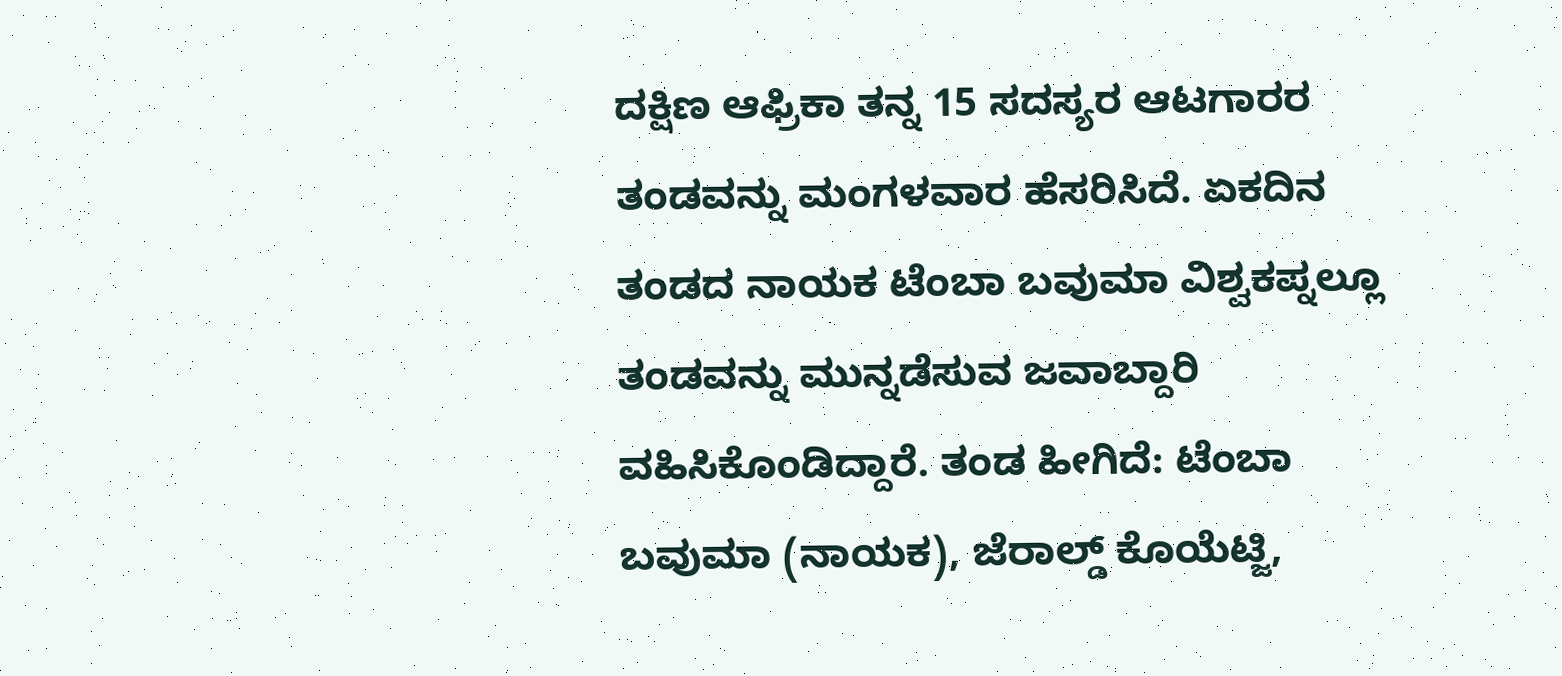ದಕ್ಷಿಣ ಆಫ್ರಿಕಾ ತನ್ನ 15 ಸದಸ್ಯರ ಆಟಗಾರರ ತಂಡವನ್ನು ಮಂಗಳವಾರ ಹೆಸರಿಸಿದೆ. ಏಕದಿನ ತಂಡದ ನಾಯಕ ಟೆಂಬಾ ಬವುಮಾ ವಿಶ್ವಕಪ್ನಲ್ಲೂ ತಂಡವನ್ನು ಮುನ್ನಡೆಸುವ ಜವಾಬ್ದಾರಿ ವಹಿಸಿಕೊಂಡಿದ್ದಾರೆ. ತಂಡ ಹೀಗಿದೆ: ಟೆಂಬಾ ಬವುಮಾ (ನಾಯಕ), ಜೆರಾಲ್ಡ್ ಕೊಯೆಟ್ಜಿ,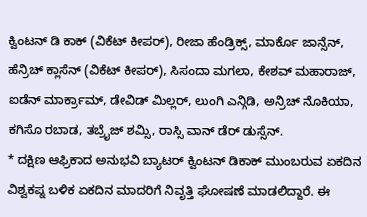ಕ್ವಿಂಟನ್ ಡಿ ಕಾಕ್ (ವಿಕೆಟ್ ಕೀಪರ್), ರೀಜಾ ಹೆಂಡ್ರಿಕ್ಸ್, ಮಾರ್ಕೊ ಜಾನ್ಸೆನ್, ಹೆನ್ರಿಚ್ ಕ್ಲಾಸೆನ್ (ವಿಕೆಟ್ ಕೀಪರ್), ಸಿಸಂದಾ ಮಗಲಾ, ಕೇಶವ್ ಮಹಾರಾಜ್, ಐಡೆನ್ ಮಾರ್ಕ್ರಾಮ್, ಡೇವಿಡ್ ಮಿಲ್ಲರ್, ಲುಂಗಿ ಎನ್ಗಿಡಿ, ಅನ್ರಿಚ್ ನೊಕಿಯಾ, ಕಗಿಸೊ ರಬಾಡ, ತಬ್ರೈಜ್ ಶಮ್ಸಿ, ರಾಸ್ಸಿ ವಾನ್ ಡೆರ್ ಡುಸ್ಸೆನ್.
* ದಕ್ಷಿಣ ಆಫ್ರಿಕಾದ ಅನುಭವಿ ಬ್ಯಾಟರ್ ಕ್ವಿಂಟನ್ ಡಿಕಾಕ್ ಮುಂಬರುವ ಏಕದಿನ ವಿಶ್ವಕಪ್ನ ಬಳಿಕ ಏಕದಿನ ಮಾದರಿಗೆ ನಿವೃತ್ತಿ ಘೋಷಣೆ ಮಾಡಲಿದ್ದಾರೆ. ಈ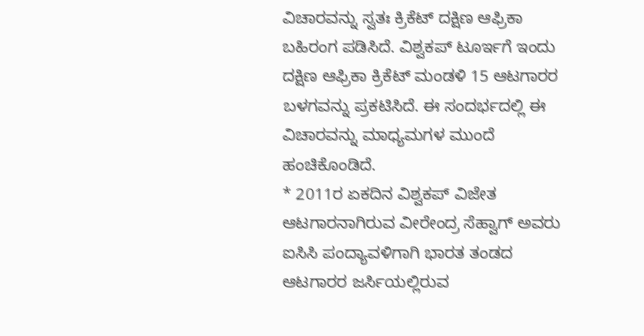ವಿಚಾರವನ್ನು ಸ್ವತಃ ಕ್ರಿಕೆಟ್ ದಕ್ಷಿಣ ಆಫ್ರಿಕಾ ಬಹಿರಂಗ ಪಡಿಸಿದೆ. ವಿಶ್ವಕಪ್ ಟೂರ್ಇಗೆ ಇಂದು ದಕ್ಷಿಣ ಆಫ್ರಿಕಾ ಕ್ರಿಕೆಟ್ ಮಂಡಳಿ 15 ಆಟಗಾರರ ಬಳಗವನ್ನು ಪ್ರಕಟಿಸಿದೆ. ಈ ಸಂದರ್ಭದಲ್ಲಿ ಈ ವಿಚಾರವನ್ನು ಮಾಧ್ಯಮಗಳ ಮುಂದೆ ಹಂಚಿಕೊಂಡಿದೆ.
* 2011ರ ಏಕದಿನ ವಿಶ್ವಕಪ್ ವಿಜೇತ ಆಟಗಾರನಾಗಿರುವ ವೀರೇಂದ್ರ ಸೆಹ್ವಾಗ್ ಅವರು ಐಸಿಸಿ ಪಂದ್ಯಾವಳಿಗಾಗಿ ಭಾರತ ತಂಡದ ಆಟಗಾರರ ಜರ್ಸಿಯಲ್ಲಿರುವ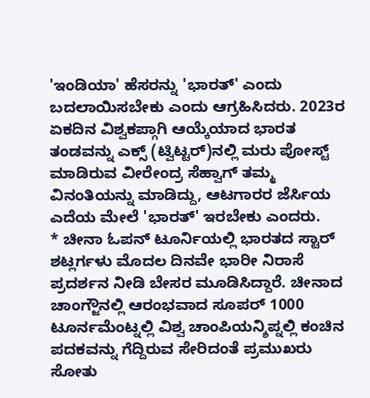'ಇಂಡಿಯಾ' ಹೆಸರನ್ನು 'ಭಾರತ್' ಎಂದು ಬದಲಾಯಿಸಬೇಕು ಎಂದು ಆಗ್ರಹಿಸಿದರು. 2023ರ ಏಕದಿನ ವಿಶ್ವಕಪ್ಗಾಗಿ ಆಯ್ಕೆಯಾದ ಭಾರತ ತಂಡವನ್ನು ಎಕ್ಸ್ (ಟ್ವಿಟ್ಟರ್)ನಲ್ಲಿ ಮರು ಪೋಸ್ಟ್ ಮಾಡಿರುವ ವೀರೇಂದ್ರ ಸೆಹ್ವಾಗ್ ತಮ್ಮ ವಿನಂತಿಯನ್ನು ಮಾಡಿದ್ದು, ಆಟಗಾರರ ಜೆರ್ಸಿಯ ಎದೆಯ ಮೇಲೆ 'ಭಾರತ್' ಇರಬೇಕು ಎಂದರು.
* ಚೀನಾ ಓಪನ್ ಟೂರ್ನಿಯಲ್ಲಿ ಭಾರತದ ಸ್ಟಾರ್ ಶಟ್ಲರ್ಗಳು ಮೊದಲ ದಿನವೇ ಭಾರೀ ನಿರಾಸೆ ಪ್ರದರ್ಶನ ನೀಡಿ ಬೇಸರ ಮೂಡಿಸಿದ್ದಾರೆ. ಚೀನಾದ ಚಾಂಗ್ಜೌನಲ್ಲಿ ಆರಂಭವಾದ ಸೂಪರ್ 1000 ಟೂರ್ನಮೆಂಟ್ನಲ್ಲಿ ವಿಶ್ವ ಚಾಂಪಿಯನ್ಶಿಪ್ನಲ್ಲಿ ಕಂಚಿನ ಪದಕವನ್ನು ಗೆದ್ದಿರುವ ಸೇರಿದಂತೆ ಪ್ರಮುಖರು ಸೋತು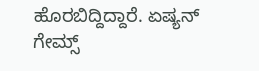ಹೊರಬಿದ್ದಿದ್ದಾರೆ. ಏಷ್ಯನ್ ಗೇಮ್ಸ್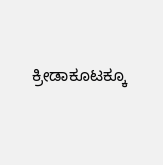ಕ್ರೀಡಾಕೂಟಕ್ಕೂ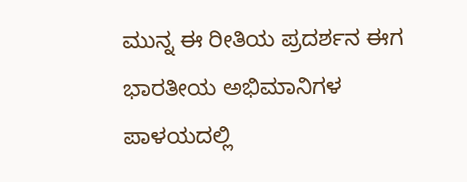ಮುನ್ನ ಈ ರೀತಿಯ ಪ್ರದರ್ಶನ ಈಗ ಭಾರತೀಯ ಅಭಿಮಾನಿಗಳ ಪಾಳಯದಲ್ಲಿ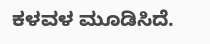ಕಳವಳ ಮೂಡಿಸಿದೆ.